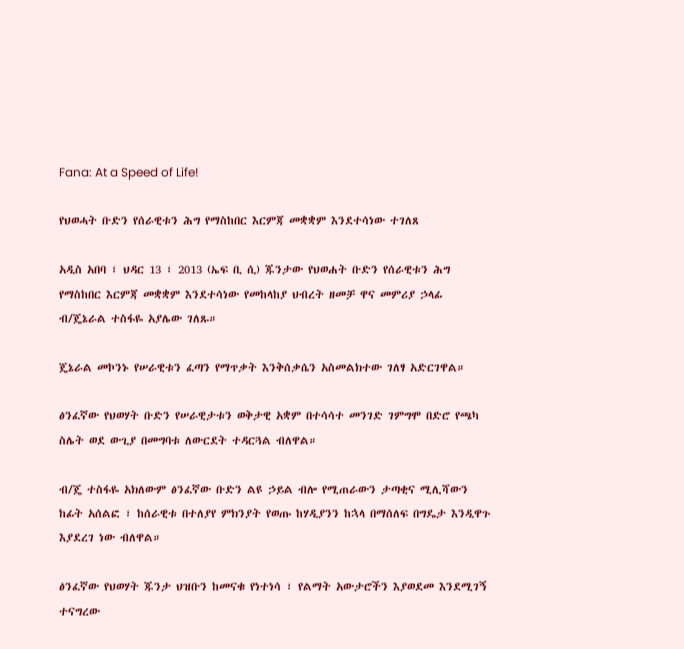Fana: At a Speed of Life!

የህወሓት ቡድን የሰራዊቱን ሕግ የማስከበር እርምጃ መቋቋም እንደተሳነው ተገለጸ

አዲስ አበባ ፣ ህዳር 13 ፣ 2013 (ኤፍ ቢ ሲ) ጁንታው የህወሐት ቡድን የሰራዊቱን ሕግ የማስከበር እርምጃ መቋቋም እንደተሳነው የመከላከያ ህብረት ዘመቻ ዋና መምሪያ ኃላፊ ብ/ጄኔራል ተስፋዬ አያሌው ገለጹ።

ጄኔራል መኮንኑ የሠራዊቱን ፈጣን የማጥቃት እንቅሰቃሴን አስመልክተው ገለፃ አድርገዋል።

ፅንፈኛው የህወሃት ቡድን የሠራዊታቱን ወቅታዊ አቋም በተሳሳተ መንገድ ገምግሞ በድሮ የጫካ ስሌት ወደ ውጊያ በመግባቱ ለውርደት ተዳርጓል ብለዋል።

ብ/ጄ ተስፋዬ አክለውም ፅንፈኛው ቡድን ልዩ ኃይል ብሎ የሚጠራውን ታጣቂና ሚሊሻውን ከፊት አሰልፎ ፣ ከሰራዊቱ በተለያየ ምክንያት የወጡ ከሃዲያንን ከኋላ በማሰለፍ በግዴታ እንዲዋጉ እያደረገ ነው ብለዋል።

ፅንፈኛው የህወሃት ጁንታ ህዝቡን ከመናቁ የነተነሳ ፣ የልማት አውታሮችን እያወደመ እንደሚገኝ ተናግረው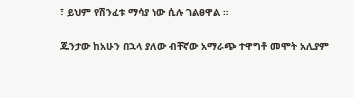፣ ይህም የሽንፈቱ ማሳያ ነው ሲሉ ገልፀዋል ።

ጁንታው ከአሁን በኋላ ያለው ብቸኛው አማራጭ ተዋግቶ መሞት አሊያም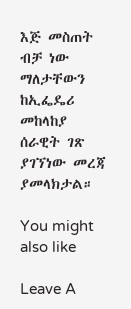እጅ መስጠት ብቻ ነው ማለታቸውን ከኢፌዴሪ መከላከያ ሰራዊት ገጽ ያገኘነው መረጃ ያመላክታል።

You might also like

Leave A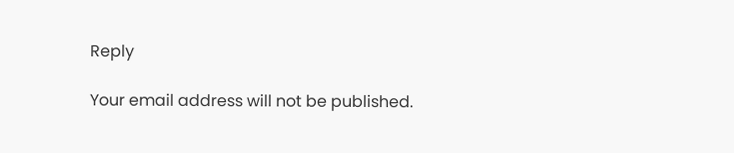Reply

Your email address will not be published.